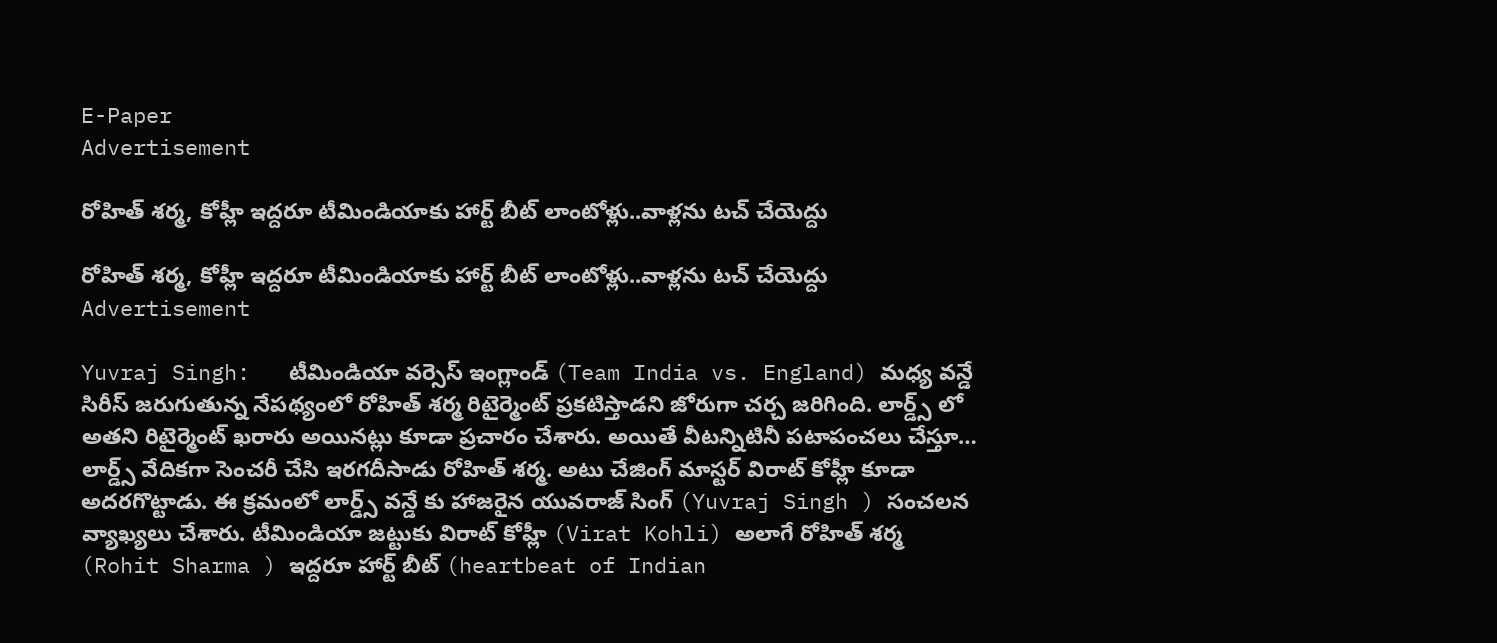E-Paper
Advertisement

రోహిత్ శ‌ర్మ‌, కోహ్లీ ఇద్ద‌రూ టీమిండియాకు హార్ట్ బీట్ లాంటోళ్లు..వాళ్ల‌ను ట‌చ్ చేయెద్దు

రోహిత్ శ‌ర్మ‌, కోహ్లీ ఇద్ద‌రూ టీమిండియాకు హార్ట్ బీట్ లాంటోళ్లు..వాళ్ల‌ను ట‌చ్ చేయెద్దు
Advertisement

Yuvraj Singh:   టీమిండియా వర్సెస్ ఇంగ్లాండ్ (Team India vs. England) మధ్య వన్డే సిరీస్ జరుగుతున్న నేపథ్యంలో రోహిత్ శర్మ రిటైర్మెంట్ ప్రకటిస్తాడని జోరుగా చర్చ జరిగింది. లార్డ్స్ లో అతని రిటైర్మెంట్ ఖరారు అయినట్లు కూడా ప్రచారం చేశారు. అయితే వీటన్నిటినీ పటాపంచలు చేస్తూ… లార్డ్స్ వేదికగా సెంచరీ చేసి ఇరగదీసాడు రోహిత్ శర్మ. అటు చేజింగ్ మాస్టర్ విరాట్ కోహ్లీ కూడా అదరగొట్టాడు. ఈ క్రమంలో లార్డ్స్ వన్డే కు హాజరైన యువరాజ్ సింగ్ (Yuvraj Singh ) సంచలన వ్యాఖ్యలు చేశారు. టీమిండియా జట్టుకు విరాట్ కోహ్లీ (Virat Kohli) అలాగే రోహిత్ శర్మ (Rohit Sharma ) ఇద్దరూ హార్ట్ బీట్ (heartbeat of Indian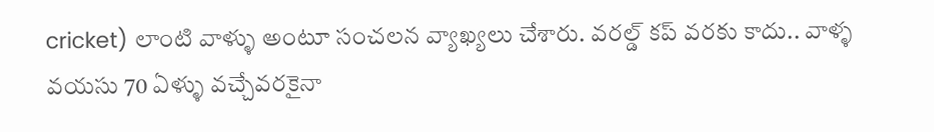cricket) లాంటి వాళ్ళు అంటూ సంచలన వ్యాఖ్యలు చేశారు. వరల్డ్ కప్ వరకు కాదు.. వాళ్ళ వయసు 70 ఏళ్ళు వచ్చేవరకైనా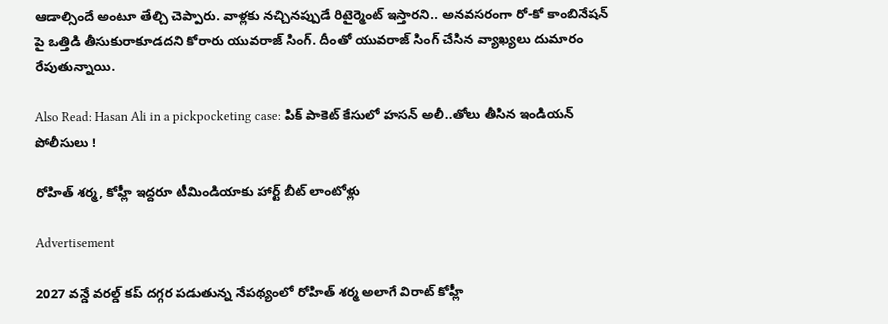ఆడాల్సిందే అంటూ తేల్చి చెప్పారు. వాళ్లకు నచ్చినప్పుడే రిటైర్మెంట్ ఇస్తారని.. అనవసరంగా రో-కో కాంబినేషన్ పై ఒత్తిడి తీసుకురాకూడదని కోరారు యువరాజ్ సింగ్. దీంతో యువరాజ్ సింగ్ చేసిన వ్యాఖ్యలు దుమారం రేపుతున్నాయి.

Also Read: Hasan Ali in a pickpocketing case: పిక్ పాకెట్ కేసులో హసన్ అలీ..తోలు తీసిన ఇండియ‌న్‌ పోలీసులు !

రోహిత్ శ‌ర్మ‌, కోహ్లీ ఇద్ద‌రూ టీమిండియాకు హార్ట్ బీట్ లాంటోళ్లు

Advertisement

2027 వన్డే వరల్డ్ కప్ దగ్గర పడుతున్న నేపథ్యంలో రోహిత్ శర్మ అలాగే విరాట్ కోహ్లీ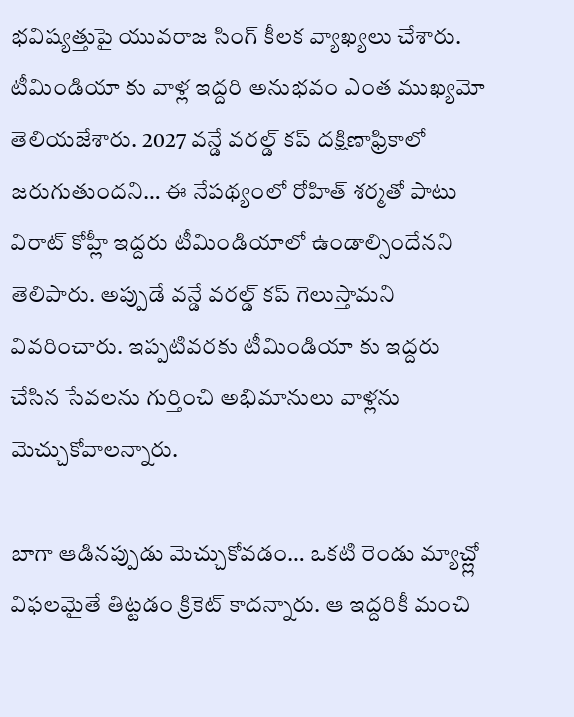భవిష్యత్తుపై యువరాజ సింగ్ కీలక వ్యాఖ్యలు చేశారు. టీమిండియా కు వాళ్ల ఇద్దరి అనుభవం ఎంత ముఖ్యమో తెలియజేశారు. 2027 వన్డే వరల్డ్ కప్ దక్షిణాఫ్రికాలో జరుగుతుందని… ఈ నేపథ్యంలో రోహిత్ శర్మతో పాటు విరాట్ కోహ్లీ ఇద్దరు టీమిండియాలో ఉండాల్సిందేనని తెలిపారు. అప్పుడే వన్డే వరల్డ్ కప్ గెలుస్తామని వివరించారు. ఇప్పటివరకు టీమిండియా కు ఇద్దరు చేసిన సేవలను గుర్తించి అభిమానులు వాళ్లను మెచ్చుకోవాలన్నారు.

బాగా ఆడినప్పుడు మెచ్చుకోవడం… ఒకటి రెండు మ్యాచ్ల్లో విఫలమైతే తిట్టడం క్రికెట్ కాదన్నారు. ఆ ఇద్దరికీ మంచి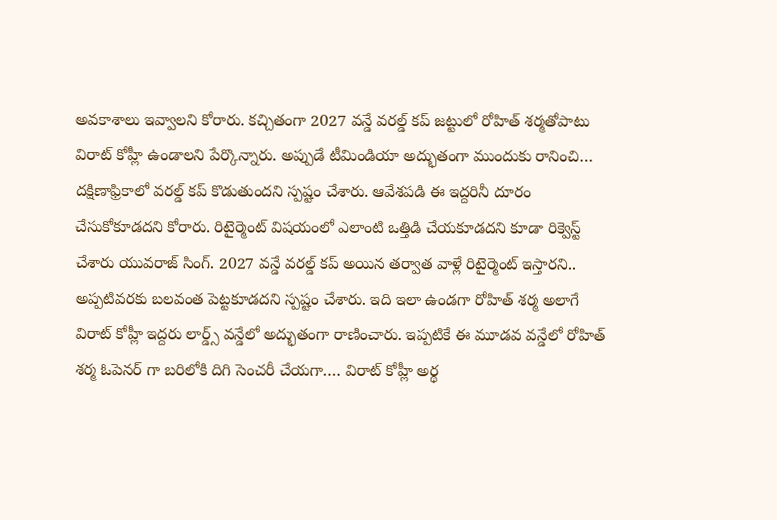అవకాశాలు ఇవ్వాలని కోరారు. కచ్చితంగా 2027 వన్డే వరల్డ్ కప్ జట్టులో రోహిత్ శర్మతోపాటు విరాట్ కోహ్లీ ఉండాలని పేర్కొన్నారు. అప్పుడే టీమిండియా అద్భుతంగా ముందుకు రానించి… దక్షిణాఫ్రికాలో వరల్డ్ కప్ కొడుతుందని స్పష్టం చేశారు. ఆవేశపడి ఈ ఇద్దరినీ దూరం చేసుకోకూడదని కోరారు. రిటైర్మెంట్ విషయంలో ఎలాంటి ఒత్తిడి చేయకూడదని కూడా రిక్వెస్ట్ చేశారు యువరాజ్ సింగ్. 2027 వన్డే వరల్డ్ కప్ అయిన తర్వాత వాళ్లే రిటైర్మెంట్ ఇస్తారని.. అప్పటివరకు బలవంత పెట్టకూడదని స్పష్టం చేశారు. ఇది ఇలా ఉండగా రోహిత్ శర్మ అలాగే విరాట్ కోహ్లీ ఇద్దరు లార్డ్స్ వన్డేలో అద్భుతంగా రాణించారు. ఇప్పటికే ఈ మూడవ వన్డేలో రోహిత్ శర్మ ఓపెనర్ గా బరిలోకి దిగి సెంచరీ చేయగా…. విరాట్ కోహ్లీ అర్థ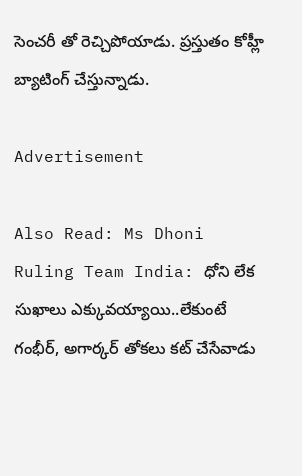సెంచరీ తో రెచ్చిపోయాడు. ప్రస్తుతం కోహ్లీ బ్యాటింగ్ చేస్తున్నాడు.

Advertisement

Also Read: Ms Dhoni Ruling Team India: ధోని లేక సుఖాలు ఎక్కువ‌య్యాయి..లేకుంటే గంభీర్‌, అగార్క‌ర్ తోక‌లు క‌ట్ చేసేవాడు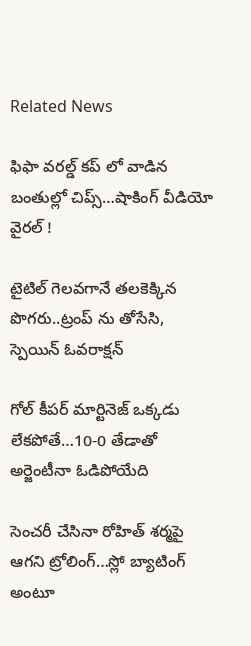Related News

ఫిఫా వ‌ర‌ల్డ్ క‌ప్ లో వాడిన‌ బంతుల్లో చిప్స్…షాకింగ్ వీడియో వైర‌ల్ !

టైటిల్ గెల‌వ‌గానే త‌ల‌కెక్కిన పొగ‌రు..ట్రంప్ ను తోసేసి, స్పెయిన్ ఓవ‌రాక్ష‌న్‌

గోల్ కీపర్ మార్టినెజ్ ఒక్క‌డు లేక‌పోతే…10-0 తేడాతో అర్జెంటీనా ఓడిపోయేది

సెంచ‌రీ చేసినా రోహిత్ శ‌ర్మ‌పై ఆగ‌ని ట్రోలింగ్…స్లో బ్యాటింగ్ అంటూ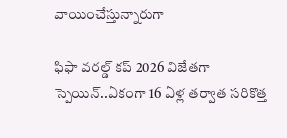వాయించేస్తున్నారుగా

ఫిఫా వ‌ర‌ల్డ్ క‌ప్ 2026 విజేతగా స్పెయిన్‌..ఏకంగా 16 ఏళ్ల త‌ర్వాత స‌రికొత్త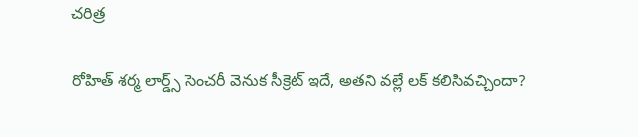చ‌రిత్ర‌

రోహిత్ శ‌ర్మ లార్డ్స్ సెంచ‌రీ వెనుక సీక్రెట్ ఇదే, అత‌ని వ‌ల్లే ల‌క్ క‌లిసివ‌చ్చిందా?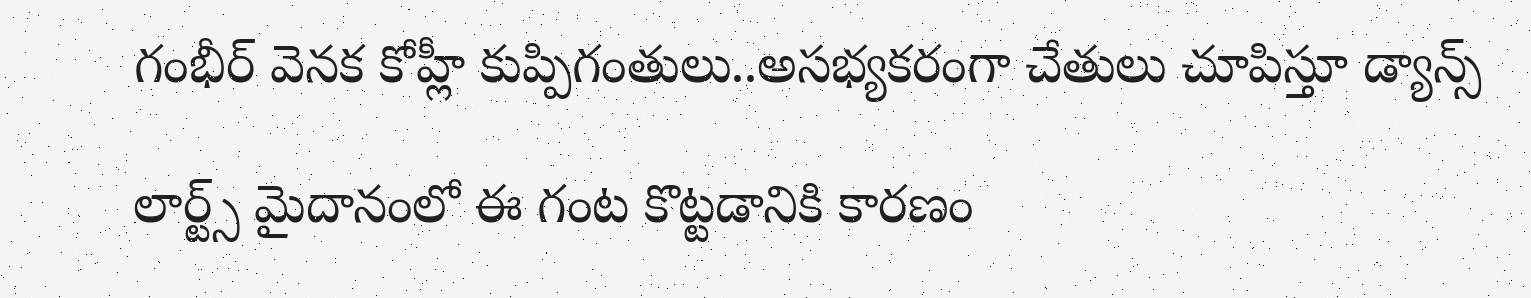గంభీర్ వెనక కోహ్లీ కుప్పిగంతులు..అస‌భ్యక‌రంగా చేతులు చూపిస్తూ డ్యాన్స్

లార్ట్స్ మైదానంలో ఈ గంట కొట్ట‌డానికి కార‌ణం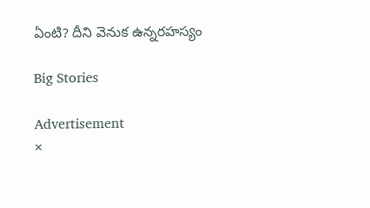ఏంటి? దీని వెనుక ఉన్న‌ర‌హ‌స్యం

Big Stories

Advertisement
×